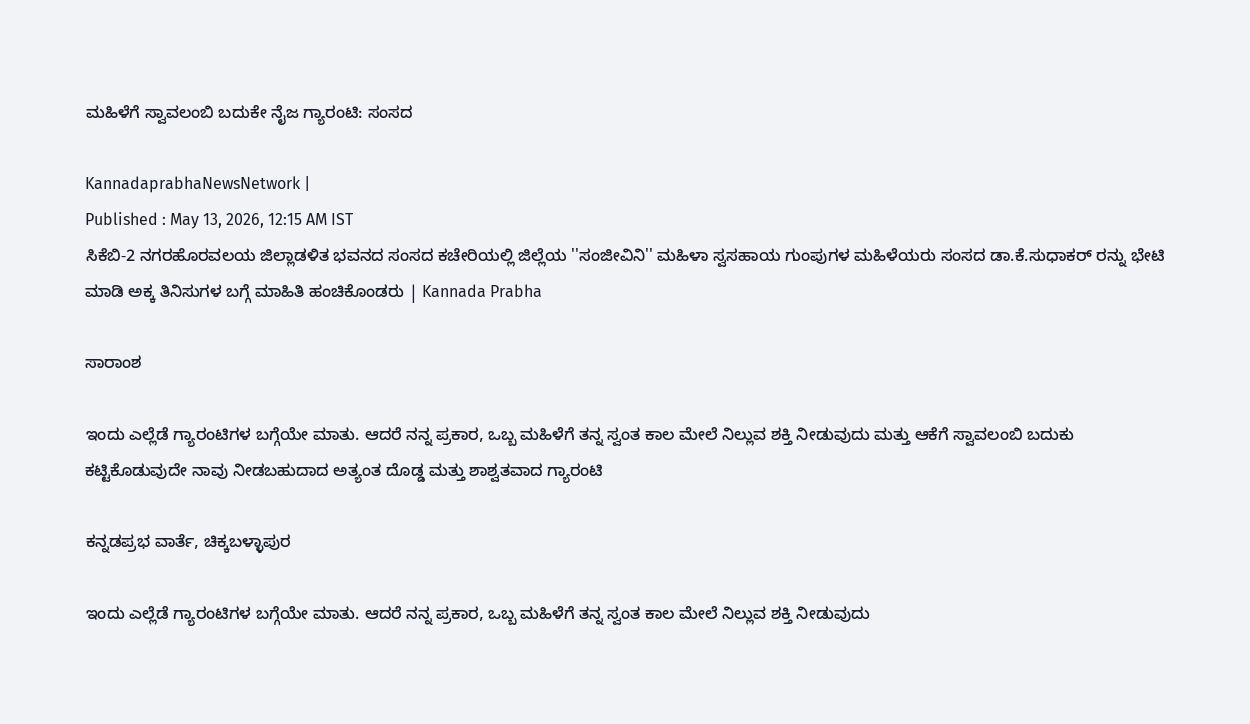ಮಹಿಳೆಗೆ ಸ್ವಾವಲಂಬಿ ಬದುಕೇ ನೈಜ ಗ್ಯಾರಂಟಿ: ಸಂಸದ

KannadaprabhaNewsNetwork |
Published : May 13, 2026, 12:15 AM IST
ಸಿಕೆಬಿ-2 ನಗರಹೊರವಲಯ ಜಿಲ್ಲಾಡಳಿತ ಭವನದ ಸಂಸದ ಕಚೇರಿಯಲ್ಲಿ ಜಿಲ್ಲೆಯ ''ಸಂಜೀವಿನಿ'' ಮಹಿಳಾ ಸ್ವಸಹಾಯ ಗುಂಪುಗಳ ಮಹಿಳೆಯರು ಸಂಸದ ಡಾ.ಕೆ.ಸುಧಾಕರ್ ರನ್ನು ಭೇಟಿ ಮಾಡಿ ಅಕ್ಕ ತಿನಿಸುಗಳ ಬಗ್ಗೆ ಮಾಹಿತಿ ಹಂಚಿಕೊಂಡರು | Kannada Prabha

ಸಾರಾಂಶ

ಇಂದು ಎಲ್ಲೆಡೆ ಗ್ಯಾರಂಟಿಗಳ ಬಗ್ಗೆಯೇ ಮಾತು. ಆದರೆ ನನ್ನ ಪ್ರಕಾರ, ಒಬ್ಬ ಮಹಿಳೆಗೆ ತನ್ನ ಸ್ವಂತ ಕಾಲ ಮೇಲೆ ನಿಲ್ಲುವ ಶಕ್ತಿ ನೀಡುವುದು ಮತ್ತು ಆಕೆಗೆ ಸ್ವಾವಲಂಬಿ ಬದುಕು ಕಟ್ಟಿಕೊಡುವುದೇ ನಾವು ನೀಡಬಹುದಾದ ಅತ್ಯಂತ ದೊಡ್ಡ ಮತ್ತು ಶಾಶ್ವತವಾದ ಗ್ಯಾರಂಟಿ

ಕನ್ನಡಪ್ರಭ ವಾರ್ತೆ, ಚಿಕ್ಕಬಳ್ಳಾಪುರ

ಇಂದು ಎಲ್ಲೆಡೆ ಗ್ಯಾರಂಟಿಗಳ ಬಗ್ಗೆಯೇ ಮಾತು. ಆದರೆ ನನ್ನ ಪ್ರಕಾರ, ಒಬ್ಬ ಮಹಿಳೆಗೆ ತನ್ನ ಸ್ವಂತ ಕಾಲ ಮೇಲೆ ನಿಲ್ಲುವ ಶಕ್ತಿ ನೀಡುವುದು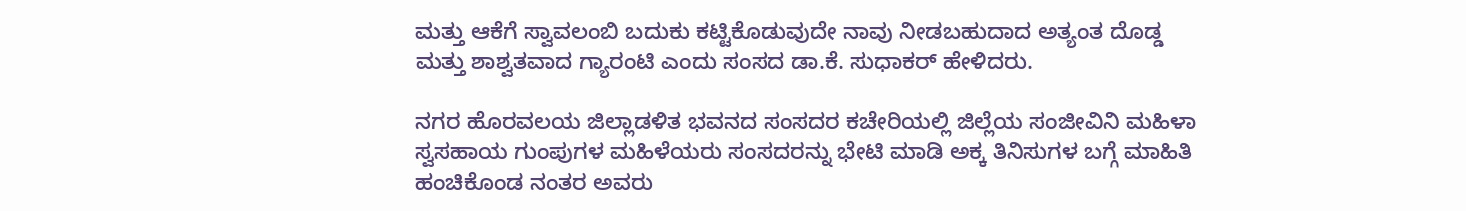ಮತ್ತು ಆಕೆಗೆ ಸ್ವಾವಲಂಬಿ ಬದುಕು ಕಟ್ಟಿಕೊಡುವುದೇ ನಾವು ನೀಡಬಹುದಾದ ಅತ್ಯಂತ ದೊಡ್ಡ ಮತ್ತು ಶಾಶ್ವತವಾದ ಗ್ಯಾರಂಟಿ ಎಂದು ಸಂಸದ ಡಾ.ಕೆ. ಸುಧಾಕರ್ ಹೇಳಿದರು.

ನಗರ ಹೊರವಲಯ ಜಿಲ್ಲಾಡಳಿತ ಭವನದ ಸಂಸದರ ಕಚೇರಿಯಲ್ಲಿ ಜಿಲ್ಲೆಯ ಸಂಜೀವಿನಿ ಮಹಿಳಾ ಸ್ವಸಹಾಯ ಗುಂಪುಗಳ ಮಹಿಳೆಯರು ಸಂಸದರನ್ನು ಭೇಟಿ ಮಾಡಿ ಅಕ್ಕ ತಿನಿಸುಗಳ ಬಗ್ಗೆ ಮಾಹಿತಿ ಹಂಚಿಕೊಂಡ ನಂತರ ಅವರು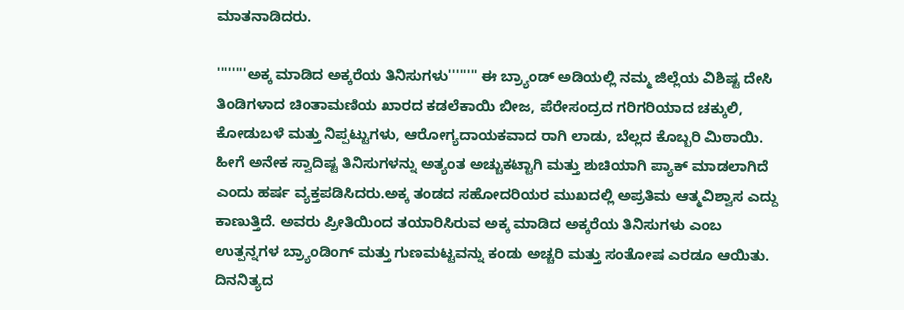ಮಾತನಾಡಿದರು.

''''''''ಅಕ್ಕ ಮಾಡಿದ ಅಕ್ಕರೆಯ ತಿನಿಸುಗಳು'''''''' ಈ ಬ್ರ‍್ಯಾಂಡ್ ಅಡಿಯಲ್ಲಿ ನಮ್ಮ ಜಿಲ್ಲೆಯ ವಿಶಿಷ್ಟ ದೇಸಿ ತಿಂಡಿಗಳಾದ ಚಿಂತಾಮಣಿಯ ಖಾರದ ಕಡಲೆಕಾಯಿ ಬೀಜ, ಪೆರೇಸಂದ್ರದ ಗರಿಗರಿಯಾದ ಚಕ್ಕುಲಿ, ಕೋಡುಬಳೆ ಮತ್ತು ನಿಪ್ಪಟ್ಟುಗಳು, ಆರೋಗ್ಯದಾಯಕವಾದ ರಾಗಿ ಲಾಡು, ಬೆಲ್ಲದ ಕೊಬ್ಬರಿ ಮಿಠಾಯಿ. ಹೀಗೆ ಅನೇಕ ಸ್ವಾದಿಷ್ಟ ತಿನಿಸುಗಳನ್ನು ಅತ್ಯಂತ ಅಚ್ಚುಕಟ್ಟಾಗಿ ಮತ್ತು ಶುಚಿಯಾಗಿ ಪ್ಯಾಕ್ ಮಾಡಲಾಗಿದೆ ಎಂದು ಹರ್ಷ ವ್ಯಕ್ತಪಡಿಸಿದರು.ಅಕ್ಕ ತಂಡದ ಸಹೋದರಿಯರ ಮುಖದಲ್ಲಿ ಅಪ್ರತಿಮ ಆತ್ಮವಿಶ್ವಾಸ ಎದ್ದು ಕಾಣುತ್ತಿದೆ. ಅವರು ಪ್ರೀತಿಯಿಂದ ತಯಾರಿಸಿರುವ ಅಕ್ಕ ಮಾಡಿದ ಅಕ್ಕರೆಯ ತಿನಿಸುಗಳು ಎಂಬ ಉತ್ಪನ್ನಗಳ ಬ್ರ‍್ಯಾಂಡಿಂಗ್ ಮತ್ತು ಗುಣಮಟ್ಟವನ್ನು ಕಂಡು ಅಚ್ಚರಿ ಮತ್ತು ಸಂತೋಷ ಎರಡೂ ಆಯಿತು. ದಿನನಿತ್ಯದ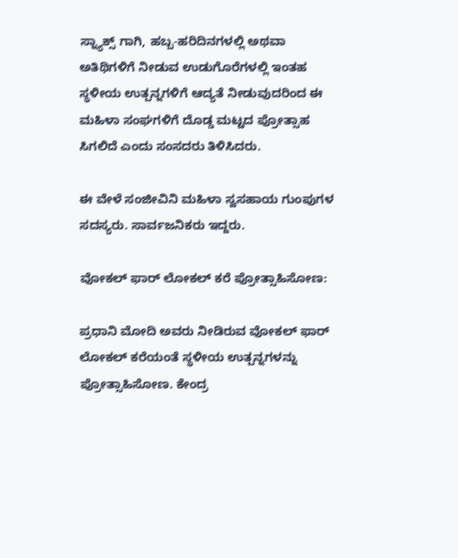ಸ್ನ್ಯಾಕ್ಸ್ ಗಾಗಿ, ಹಬ್ಬ-ಹರಿದಿನಗಳಲ್ಲಿ ಅಥವಾ ಅತಿಥಿಗಳಿಗೆ ನೀಡುವ ಉಡುಗೊರೆಗಳಲ್ಲಿ ಇಂತಹ ಸ್ಥಳೀಯ ಉತ್ಪನ್ನಗಳಿಗೆ ಆದ್ಯತೆ ನೀಡುವುದರಿಂದ ಈ ಮಹಿಳಾ ಸಂಘಗಳಿಗೆ ದೊಡ್ಡ ಮಟ್ಟದ ಪ್ರೋತ್ಸಾಹ ಸಿಗಲಿದೆ ಎಂದು ಸಂಸದರು ತಿಳಿಸಿದರು.

ಈ ವೇಳೆ ಸಂಜೀವಿನಿ ಮಹಿಳಾ ಸ್ವಸಹಾಯ ಗುಂಪುಗಳ ಸದಸ್ಯರು. ಸಾರ್ವಜನಿಕರು ಇದ್ದರು.

ವೋಕಲ್ ಫಾರ್ ಲೋಕಲ್ ಕರೆ ಪ್ರೋತ್ಸಾಹಿಸೋಣ:

ಪ್ರಧಾನಿ ಮೋದಿ ಅವರು ನೀಡಿರುವ ವೋಕಲ್ ಫಾರ್ ಲೋಕಲ್ ಕರೆಯಂತೆ ಸ್ಥಳೀಯ ಉತ್ಪನ್ನಗಳನ್ನು ಪ್ರೋತ್ಸಾಹಿಸೋಣ. ಕೇಂದ್ರ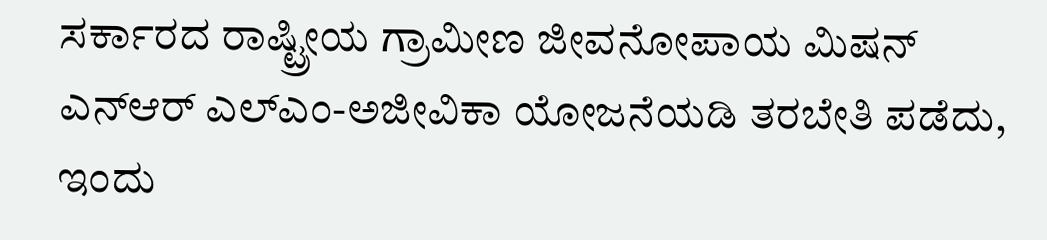ಸರ್ಕಾರದ ರಾಷ್ಟ್ರೀಯ ಗ್ರಾಮೀಣ ಜೀವನೋಪಾಯ ಮಿಷನ್ ಎನ್‌ಆರ್‌ ಎಲ್‌ಎಂ-ಅಜೀವಿಕಾ ಯೋಜನೆಯಡಿ ತರಬೇತಿ ಪಡೆದು, ಇಂದು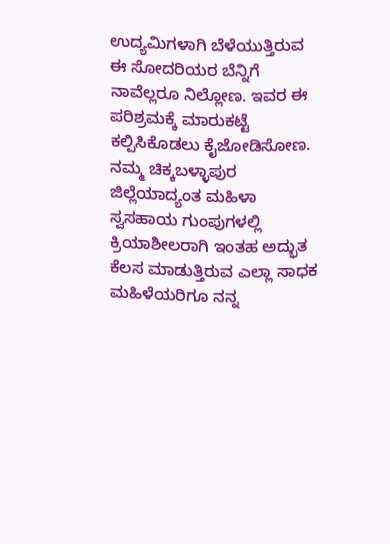ಉದ್ಯಮಿಗಳಾಗಿ ಬೆಳೆಯುತ್ತಿರುವ ಈ ಸೋದರಿಯರ ಬೆನ್ನಿಗೆ ನಾವೆಲ್ಲರೂ ನಿಲ್ಲೋಣ. ಇವರ ಈ ಪರಿಶ್ರಮಕ್ಕೆ ಮಾರುಕಟ್ಟೆ ಕಲ್ಪಿಸಿಕೊಡಲು ಕೈಜೋಡಿಸೋಣ. ನಮ್ಮ ಚಿಕ್ಕಬಳ್ಳಾಪುರ ಜಿಲ್ಲೆಯಾದ್ಯಂತ ಮಹಿಳಾ ಸ್ವಸಹಾಯ ಗುಂಪುಗಳಲ್ಲಿ ಕ್ರಿಯಾಶೀಲರಾಗಿ ಇಂತಹ ಅದ್ಭುತ ಕೆಲಸ ಮಾಡುತ್ತಿರುವ ಎಲ್ಲಾ ಸಾಧಕ ಮಹಿಳೆಯರಿಗೂ ನನ್ನ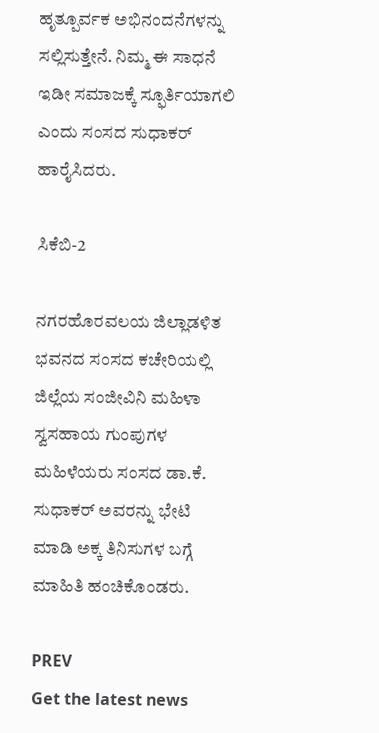ಹೃತ್ಪೂರ್ವಕ ಅಭಿನಂದನೆಗಳನ್ನು ಸಲ್ಲಿಸುತ್ತೇನೆ. ನಿಮ್ಮ ಈ ಸಾಧನೆ ಇಡೀ ಸಮಾಜಕ್ಕೆ ಸ್ಫೂರ್ತಿಯಾಗಲಿ ಎಂದು ಸಂಸದ ಸುಧಾಕರ್‌ ಹಾರೈಸಿದರು.

ಸಿಕೆಬಿ-2

ನಗರಹೊರವಲಯ ಜಿಲ್ಲಾಡಳಿತ ಭವನದ ಸಂಸದ ಕಚೇರಿಯಲ್ಲಿ ಜಿಲ್ಲೆಯ ಸಂಜೀವಿನಿ ಮಹಿಳಾ ಸ್ವಸಹಾಯ ಗುಂಪುಗಳ ಮಹಿಳೆಯರು ಸಂಸದ ಡಾ.ಕೆ. ಸುಧಾಕರ್ ಅವರನ್ನು ಭೇಟಿ ಮಾಡಿ ಅಕ್ಕ ತಿನಿಸುಗಳ ಬಗ್ಗೆ ಮಾಹಿತಿ ಹಂಚಿಕೊಂಡರು.

PREV
Get the latest news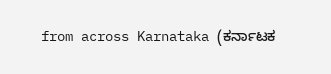from across Karnataka (ಕರ್ನಾಟಕ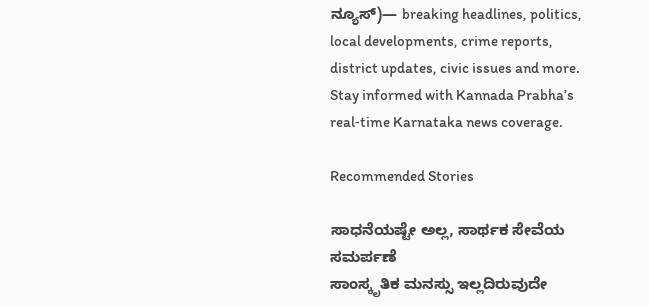ನ್ಯೂಸ್)— breaking headlines, politics, local developments, crime reports, district updates, civic issues and more. Stay informed with Kannada Prabha’s real‑time Karnataka news coverage.

Recommended Stories

ಸಾಧನೆಯಷ್ಟೇ ಅಲ್ಲ, ಸಾರ್ಥಕ ಸೇವೆಯ ಸಮರ್ಪಣೆ
ಸಾಂಸ್ಕೃತಿಕ ಮನಸ್ಸು ಇಲ್ಲದಿರುವುದೇ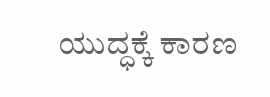ಯುದ್ಧಕ್ಕೆ ಕಾರಣ